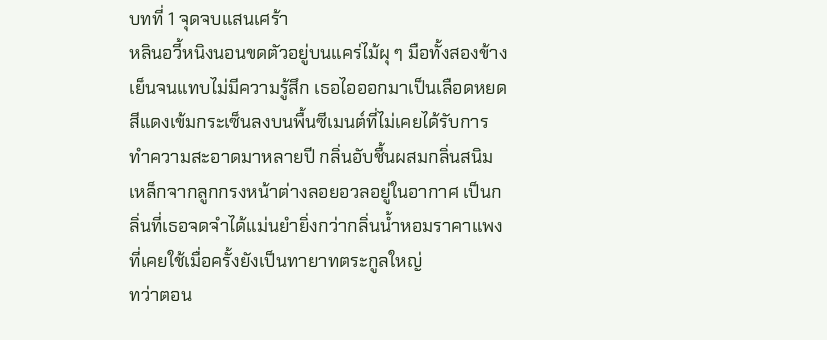บทที่ 1 จุดจบแสนเศร้า
หลินอวี้หนิงนอนขดตัวอยู่บนแคร่ไม้ผุ ๆ มือทั้งสองข้างเย็นจนแทบไม่มีความรู้สึก เธอไอออกมาเป็นเลือดหยดสีแดงเข้มกระเซ็นลงบนพื้นซีเมนต์ที่ไม่เคยได้รับการทำความสะอาดมาหลายปี กลิ่นอับชื้นผสมกลิ่นสนิมเหล็กจากลูกกรงหน้าต่างลอยอวลอยู่ในอากาศ เป็นกลิ่นที่เธอจดจำได้แม่นยำยิ่งกว่ากลิ่นน้ำหอมราคาแพงที่เคยใช้เมื่อครั้งยังเป็นทายาทตระกูลใหญ่
ทว่าตอน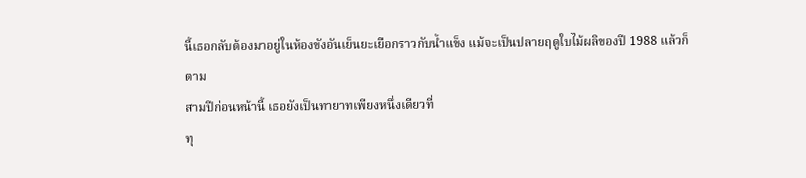นี้เธอกลับต้องมาอยู่ในห้องขังอันเย็นยะเยือกราวกับน้ำแข็ง แม้จะเป็นปลายฤดูใบไม้ผลิของปี 1988 แล้วก็ตาม
สามปีก่อนหน้านี้ เธอยังเป็นทายาทเพียงหนึ่งเดียวที่
ทุ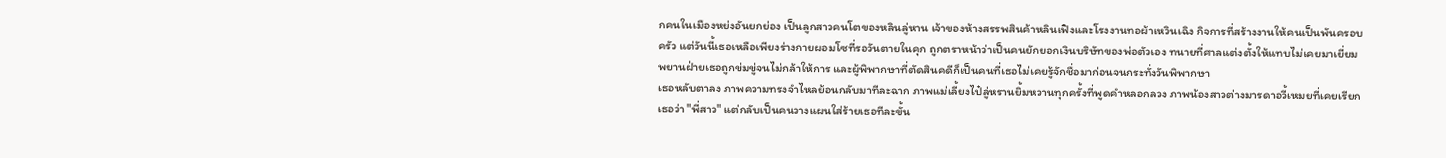กคนในเมืองหย่งอันยกย่อง เป็นลูกสาวคนโตของหลินลู่หาน เจ้าของห้างสรรพสินค้าหลินเฟิงและโรงงานทอผ้าเหวินเฉิง กิจการที่สร้างงานให้คนเป็นพันครอบครัว แต่วันนี้เธอเหลือเพียงร่างกายผอมโซที่รอวันตายในคุก ถูกตราหน้าว่าเป็นคนยักยอกเงินบริษัทของพ่อตัวเอง ทนายที่ศาลแต่งตั้งให้แทบไม่เคยมาเยี่ยม พยานฝ่ายเธอถูกข่มขู่จนไม่กล้าให้การ และผู้พิพากษาที่ตัดสินคดีก็เป็นคนที่เธอไม่เคยรู้จักชื่อมาก่อนจนกระทั่งวันพิพากษา
เธอหลับตาลง ภาพความทรงจำไหลย้อนกลับมาทีละฉาก ภาพแม่เลี้ยงไป๋ลู่หรานยิ้มหวานทุกครั้งที่พูดคำหลอกลวง ภาพน้องสาวต่างมารดาอวี้เหมยที่เคยเรียกเธอว่า "พี่สาว" แต่กลับเป็นคนวางแผนใส่ร้ายเธอทีละขั้น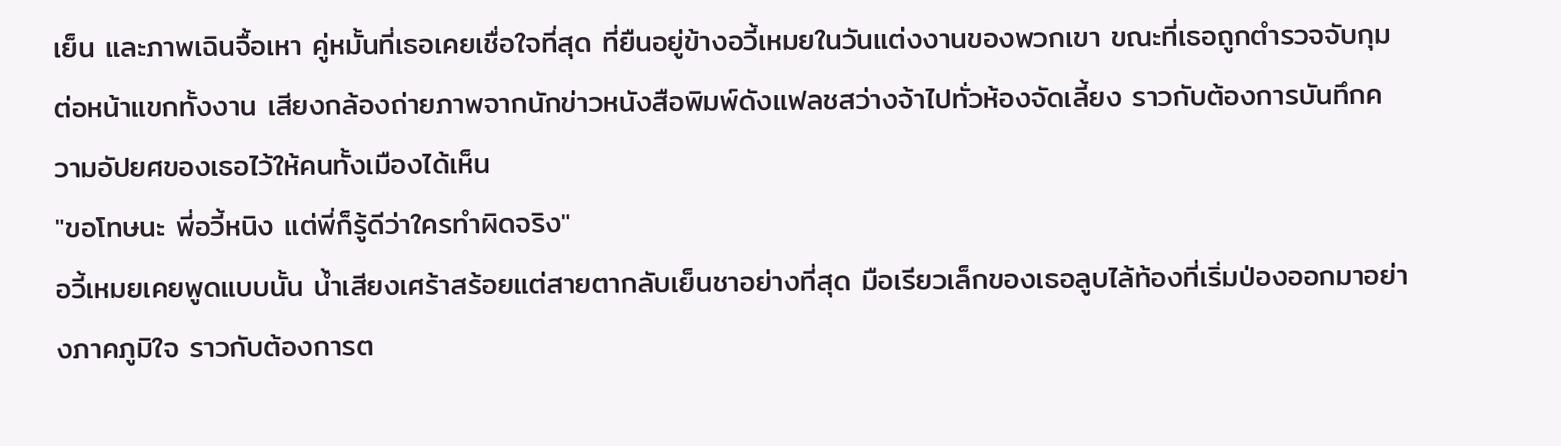เย็น และภาพเฉินจื้อเหา คู่หมั้นที่เธอเคยเชื่อใจที่สุด ที่ยืนอยู่ข้างอวี้เหมยในวันแต่งงานของพวกเขา ขณะที่เธอถูกตำรวจจับกุมต่อหน้าแขกทั้งงาน เสียงกล้องถ่ายภาพจากนักข่าวหนังสือพิมพ์ดังแฟลชสว่างจ้าไปทั่วห้องจัดเลี้ยง ราวกับต้องการบันทึกความอัปยศของเธอไว้ให้คนทั้งเมืองได้เห็น
"ขอโทษนะ พี่อวี้หนิง แต่พี่ก็รู้ดีว่าใครทำผิดจริง"
อวี้เหมยเคยพูดแบบนั้น น้ำเสียงเศร้าสร้อยแต่สายตากลับเย็นชาอย่างที่สุด มือเรียวเล็กของเธอลูบไล้ท้องที่เริ่มป่องออกมาอย่างภาคภูมิใจ ราวกับต้องการต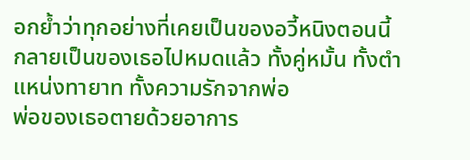อกย้ำว่าทุกอย่างที่เคยเป็นของอวี้หนิงตอนนี้กลายเป็นของเธอไปหมดแล้ว ทั้งคู่หมั้น ทั้งตำแหน่งทายาท ทั้งความรักจากพ่อ
พ่อของเธอตายด้วยอาการ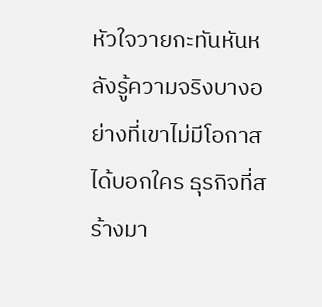หัวใจวายกะทันหันหลังรู้ความจริงบางอย่างที่เขาไม่มีโอกาสได้บอกใคร ธุรกิจที่สร้างมา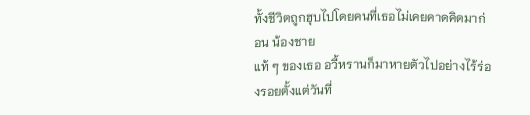ทั้งชีวิตถูกฮุบไปโดยคนที่เธอไม่เคยคาดคิดมาก่อน น้องชาย
แท้ ๆ ของเธอ อวี้หรานก็มาหายตัวไปอย่างไร้ร่องรอยตั้งแต่วันที่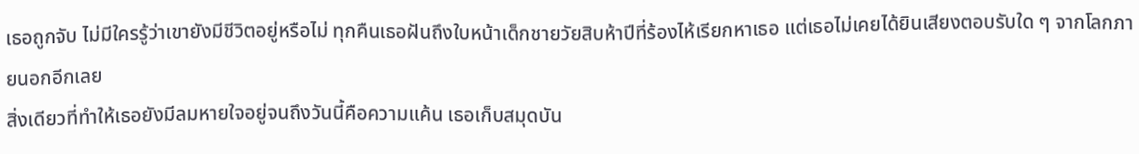เธอถูกจับ ไม่มีใครรู้ว่าเขายังมีชีวิตอยู่หรือไม่ ทุกคืนเธอฝันถึงใบหน้าเด็กชายวัยสิบห้าปีที่ร้องไห้เรียกหาเธอ แต่เธอไม่เคยได้ยินเสียงตอบรับใด ๆ จากโลกภายนอกอีกเลย
สิ่งเดียวที่ทำให้เธอยังมีลมหายใจอยู่จนถึงวันนี้คือความแค้น เธอเก็บสมุดบัน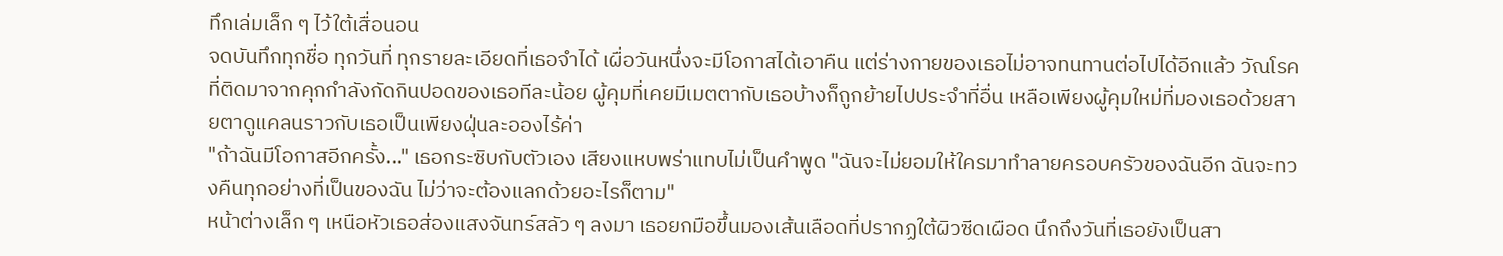ทึกเล่มเล็ก ๆ ไว้ใต้เสื่อนอน
จดบันทึกทุกชื่อ ทุกวันที่ ทุกรายละเอียดที่เธอจำได้ เผื่อวันหนึ่งจะมีโอกาสได้เอาคืน แต่ร่างกายของเธอไม่อาจทนทานต่อไปได้อีกแล้ว วัณโรคที่ติดมาจากคุกกำลังกัดกินปอดของเธอทีละน้อย ผู้คุมที่เคยมีเมตตากับเธอบ้างก็ถูกย้ายไปประจำที่อื่น เหลือเพียงผู้คุมใหม่ที่มองเธอด้วยสายตาดูแคลนราวกับเธอเป็นเพียงฝุ่นละอองไร้ค่า
"ถ้าฉันมีโอกาสอีกครั้ง..." เธอกระซิบกับตัวเอง เสียงแหบพร่าแทบไม่เป็นคำพูด "ฉันจะไม่ยอมให้ใครมาทำลายครอบครัวของฉันอีก ฉันจะทวงคืนทุกอย่างที่เป็นของฉัน ไม่ว่าจะต้องแลกด้วยอะไรก็ตาม"
หน้าต่างเล็ก ๆ เหนือหัวเธอส่องแสงจันทร์สลัว ๆ ลงมา เธอยกมือขึ้นมองเส้นเลือดที่ปรากฏใต้ผิวซีดเผือด นึกถึงวันที่เธอยังเป็นสา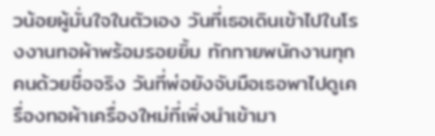วน้อยผู้มั่นใจในตัวเอง วันที่เธอเดินเข้าไปในโรงงานทอผ้าพร้อมรอยยิ้ม ทักทายพนักงานทุกคนด้วยชื่อจริง วันที่พ่อยังจับมือเธอพาไปดูเครื่องทอผ้าเครื่องใหม่ที่เพิ่งนำเข้ามา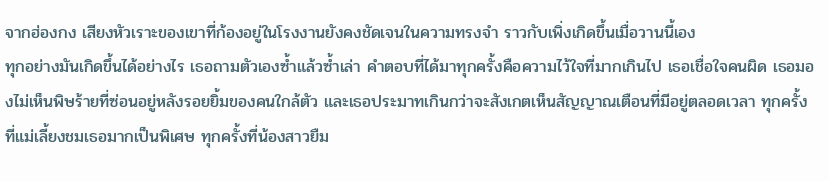จากฮ่องกง เสียงหัวเราะของเขาที่ก้องอยู่ในโรงงานยังคงชัดเจนในความทรงจำ ราวกับเพิ่งเกิดขึ้นเมื่อวานนี้เอง
ทุกอย่างมันเกิดขึ้นได้อย่างไร เธอถามตัวเองซ้ำแล้วซ้ำเล่า คำตอบที่ได้มาทุกครั้งคือความไว้ใจที่มากเกินไป เธอเชื่อใจคนผิด เธอมองไม่เห็นพิษร้ายที่ซ่อนอยู่หลังรอยยิ้มของคนใกล้ตัว และเธอประมาทเกินกว่าจะสังเกตเห็นสัญญาณเตือนที่มีอยู่ตลอดเวลา ทุกครั้งที่แม่เลี้ยงชมเธอมากเป็นพิเศษ ทุกครั้งที่น้องสาวยืม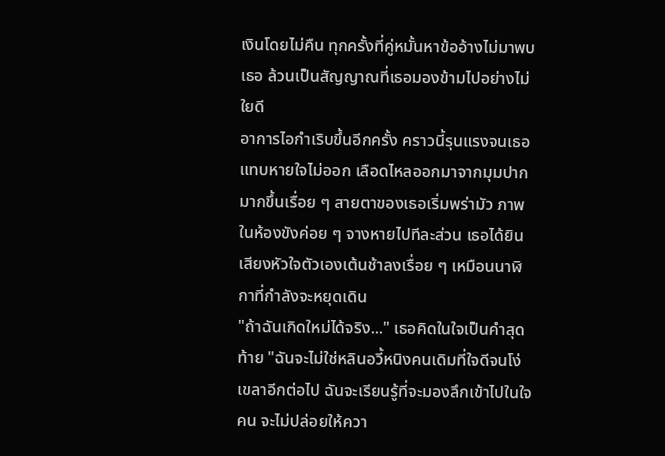เงินโดยไม่คืน ทุกครั้งที่คู่หมั้นหาข้ออ้างไม่มาพบเธอ ล้วนเป็นสัญญาณที่เธอมองข้ามไปอย่างไม่ใยดี
อาการไอกำเริบขึ้นอีกครั้ง คราวนี้รุนแรงจนเธอแทบหายใจไม่ออก เลือดไหลออกมาจากมุมปากมากขึ้นเรื่อย ๆ สายตาของเธอเริ่มพร่ามัว ภาพในห้องขังค่อย ๆ จางหายไปทีละส่วน เธอได้ยินเสียงหัวใจตัวเองเต้นช้าลงเรื่อย ๆ เหมือนนาฬิกาที่กำลังจะหยุดเดิน
"ถ้าฉันเกิดใหม่ได้จริง..." เธอคิดในใจเป็นคำสุดท้าย "ฉันจะไม่ใช่หลินอวี้หนิงคนเดิมที่ใจดีจนโง่เขลาอีกต่อไป ฉันจะเรียนรู้ที่จะมองลึกเข้าไปในใจคน จะไม่ปล่อยให้ควา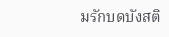มรักบดบังสติ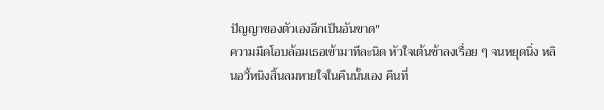ปัญญาของตัวเองอีกเป็นอันขาด"
ความมืดโอบล้อมเธอเข้ามาทีละนิด หัวใจเต้นช้าลงเรื่อย ๆ จนหยุดนิ่ง หลินอวี้หนิงสิ้นลมหายใจในคืนนั้นเอง คืนที่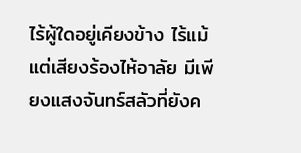ไร้ผู้ใดอยู่เคียงข้าง ไร้แม้แต่เสียงร้องไห้อาลัย มีเพียงแสงจันทร์สลัวที่ยังค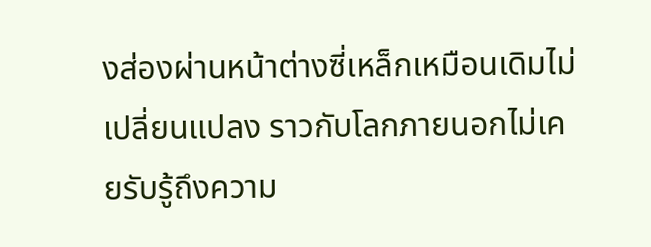งส่องผ่านหน้าต่างซี่เหล็กเหมือนเดิมไม่เปลี่ยนแปลง ราวกับโลกภายนอกไม่เคยรับรู้ถึงความ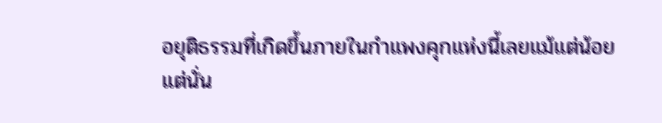อยุติธรรมที่เกิดขึ้นภายในกำแพงคุกแห่งนี้เลยแม้แต่น้อย
แต่นั่น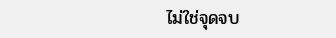ไม่ใช่จุดจบ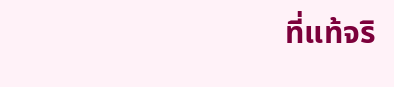ที่แท้จริ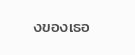งของเธอ